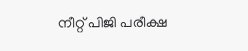നീറ്റ് പിജി പരീക്ഷ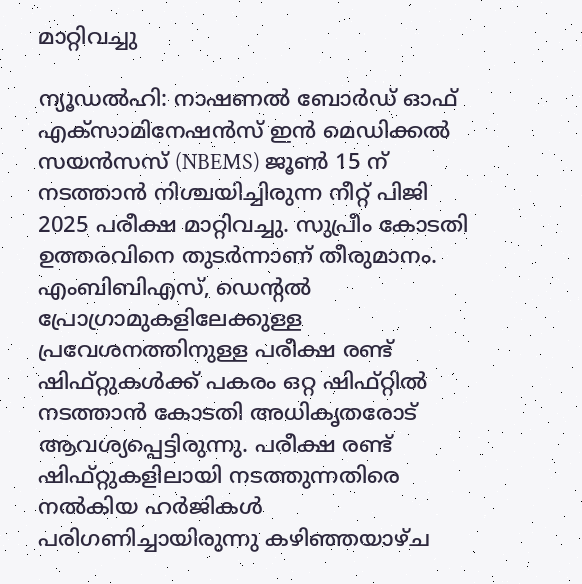മാറ്റിവച്ചു

ന്യൂഡൽഹി: നാഷണൽ ബോർഡ് ഓഫ് എക്സാമിനേഷൻസ് ഇൻ മെഡിക്കൽ സയൻസസ് (NBEMS) ജൂൺ 15 ന് നടത്താൻ നിശ്ചയിച്ചിരുന്ന നീറ്റ് പിജി 2025 പരീക്ഷ മാറ്റിവച്ചു. സുപ്രീം കോടതി ഉത്തരവിനെ തുടർന്നാണ് തീരുമാനം. എംബിബിഎസ്, ഡെന്റൽ പ്രോഗ്രാമുകളിലേക്കുള്ള പ്രവേശനത്തിനുള്ള പരീക്ഷ രണ്ട് ഷിഫ്റ്റുകൾക്ക് പകരം ഒറ്റ ഷിഫ്റ്റിൽ നടത്താൻ കോടതി അധികൃതരോട് ആവശ്യപ്പെട്ടിരുന്നു. പരീക്ഷ രണ്ട് ഷിഫ്റ്റുകളിലായി നടത്തുന്നതിരെ നൽകിയ ഹർജികൾ പരിഗണിച്ചായിരുന്നു കഴിഞ്ഞയാഴ്ച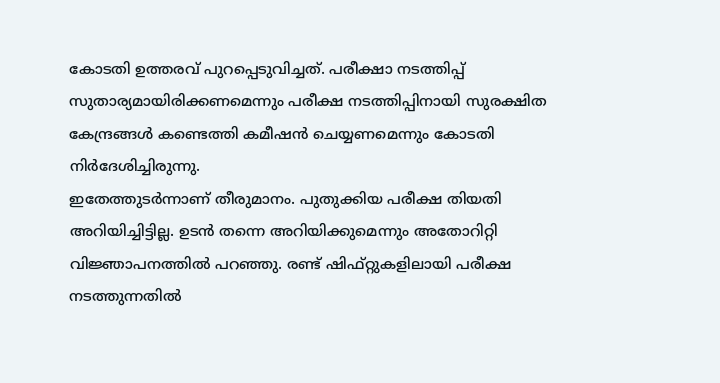കോടതി ഉത്തരവ് പുറപ്പെടുവിച്ചത്. പരീക്ഷാ നടത്തിപ്പ് സുതാര്യമായിരിക്കണമെന്നും പരീക്ഷ നടത്തിപ്പിനായി സുരക്ഷിത കേന്ദ്രങ്ങൾ കണ്ടെത്തി കമീഷൻ ചെയ്യണമെന്നും കോടതി നിർദേശിച്ചിരുന്നു.
ഇതേത്തുടർന്നാണ് തീരുമാനം. പുതുക്കിയ പരീക്ഷ തിയതി അറിയിച്ചിട്ടില്ല. ഉടൻ തന്നെ അറിയിക്കുമെന്നും അതോറിറ്റി വിജ്ഞാപനത്തിൽ പറഞ്ഞു. രണ്ട് ഷിഫ്റ്റുകളിലായി പരീക്ഷ നടത്തുന്നതിൽ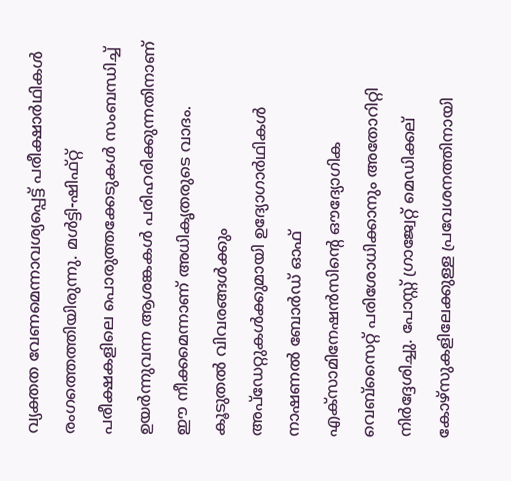വ്യക്തത വേണമെന്നാവശ്യപ്പെട്ട് പരീക്ഷാർഥികൾ രംഗത്തെത്തിയിരുന്നു. മൾട്ടി-ഷിഫ്റ്റ് പരീക്ഷകളിലെ പൊരുത്തക്കേടുകൾ സംബന്ധിച്ച് ഉയർന്നുവന്ന ആശങ്കകൾ പരിഹരിക്കുന്നതിനാണ് ഈ നീക്കമെന്നാണ് അധികൃതരുടെ വാദം. കൂടുതൽ വിവരങ്ങൾക്കും അപ്ഡേറ്റുകൾക്കുമായി ഉദ്യോഗാർഥികൾ നാഷണൽ ബോർഡ് ഓഫ് എക്സാമിനേഷൻസിന്റെ ഔദ്യോഗിക വെബ്സൈറ്റ് പരിശോധിക്കാനും അതോറിറ്റി നിർദ്ദേശിച്ചു. പോസ്റ്റ് ഗ്രാജ്വേറ്റ് മെഡിക്കല് കോഴ്സുകളിലേക്കുള്ള പ്രവേശനത്തിനായി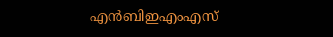എൻബിഇഎംഎസ്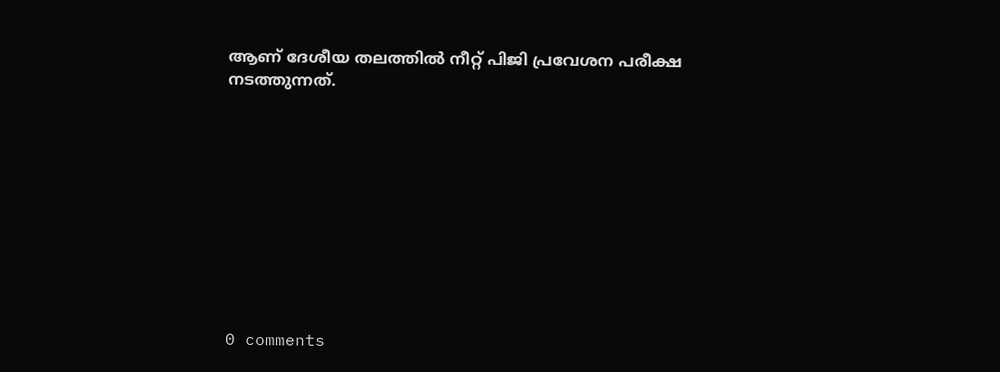ആണ് ദേശീയ തലത്തിൽ നീറ്റ് പിജി പ്രവേശന പരീക്ഷ നടത്തുന്നത്.










0 comments